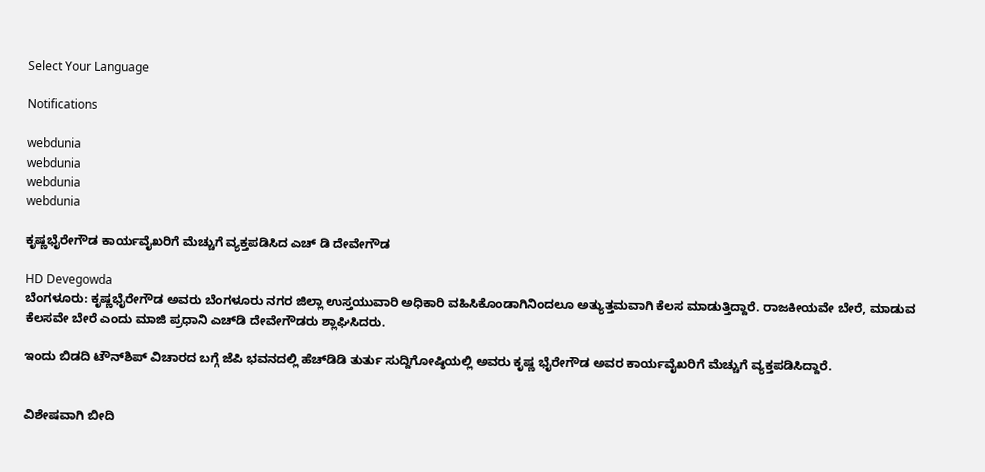Select Your Language

Notifications

webdunia
webdunia
webdunia
webdunia

ಕೃಷ್ಣಭೈರೇಗೌಡ ಕಾರ್ಯವೈಖರಿಗೆ ಮೆಚ್ಚುಗೆ ವ್ಯಕ್ತಪಡಿಸಿದ ಎಚ್‌ ಡಿ ದೇವೇಗೌಡ

HD Devegowda
ಬೆಂಗಳೂರು: ಕೃಷ್ಣಭೈರೇಗೌಡ ಅವರು ಬೆಂಗಳೂರು ನಗರ ಜಿಲ್ಲಾ ಉಸ್ತಯುವಾರಿ ಅಧಿಕಾರಿ ವಹಿಸಿಕೊಂಡಾಗಿನಿಂದಲೂ ಅತ್ಯುತ್ತಮವಾಗಿ ಕೆಲಸ ಮಾಡುತ್ತಿದ್ದಾರೆ. ರಾಜಕೀಯವೇ ಬೇರೆ, ಮಾಡುವ ಕೆಲಸವೇ ಬೇರೆ ಎಂದು ಮಾಜಿ ಪ್ರಧಾನಿ ಎಚ್‌ಡಿ ದೇವೇಗೌಡರು ಶ್ಲಾಘಿಸಿದರು.

ಇಂದು ಬಿಡದಿ ಟೌನ್‌ಶಿಪ್‌ ವಿಚಾರದ ಬಗ್ಗೆ ಜೆಪಿ ಭವನದಲ್ಲಿ ಹೆಚ್‌ಡಿಡಿ ತುರ್ತು ಸುದ್ದಿಗೋಷ್ಠಿಯಲ್ಲಿ ಅವರು ಕೃಷ್ಣ ಭೈರೇಗೌಡ ಅವರ ಕಾರ್ಯವೈಖರಿಗೆ ಮೆಚ್ಚುಗೆ ವ್ಯಕ್ತಪಡಿಸಿದ್ದಾರೆ.


ವಿಶೇಷವಾಗಿ ಬೀದಿ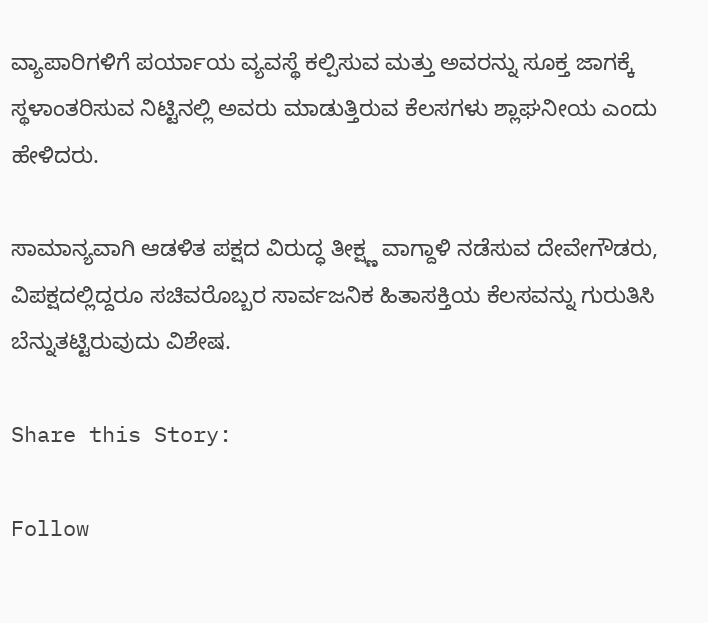ವ್ಯಾಪಾರಿಗಳಿಗೆ ಪರ್ಯಾಯ ವ್ಯವಸ್ಥೆ ಕಲ್ಪಿಸುವ ಮತ್ತು ಅವರನ್ನು ಸೂಕ್ತ ಜಾಗಕ್ಕೆ ಸ್ಥಳಾಂತರಿಸುವ ನಿಟ್ಟಿನಲ್ಲಿ ಅವರು ಮಾಡುತ್ತಿರುವ ಕೆಲಸಗಳು ಶ್ಲಾಘನೀಯ ಎಂದು ಹೇಳಿದರು.

ಸಾಮಾನ್ಯವಾಗಿ ಆಡಳಿತ ಪಕ್ಷದ ವಿರುದ್ಧ ತೀಕ್ಷ್ಣ ವಾಗ್ದಾಳಿ ನಡೆಸುವ ದೇವೇಗೌಡರು, ವಿಪಕ್ಷದಲ್ಲಿದ್ದರೂ ಸಚಿವರೊಬ್ಬರ ಸಾರ್ವಜನಿಕ ಹಿತಾಸಕ್ತಿಯ ಕೆಲಸವನ್ನು ಗುರುತಿಸಿ ಬೆನ್ನುತಟ್ಟಿರುವುದು ವಿಶೇಷ.

Share this Story:

Follow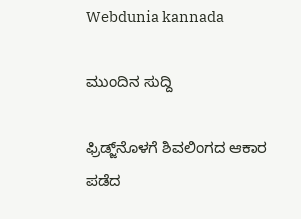Webdunia kannada

ಮುಂದಿನ ಸುದ್ದಿ

ಫ್ರಿಡ್ಜ್‌ನೊಳಗೆ ಶಿವಲಿಂಗದ ಆಕಾರ ಪಡೆದ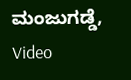ಮಂಜುಗಡ್ಡೆ, Video